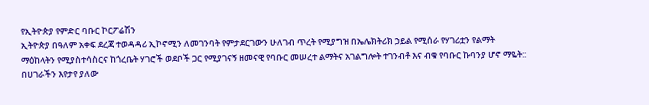የኢትዮጵያ የምድር ባቡር ኮርፖሬሽን
ኢትዮጵያ በዓለም አቀፍ ደረጃ ተወዳዳሪ ኢኮኖሚን ለመገንባት የምታደርገውን ሁለገብ ጥረት የሚያግዝ በኤሌክትሪክ ኃይል የሚሰራ የሃገሪቷን የልማት ማዕከላትን የሚያስተሳስርና ከጎረቤት ሃገሮች ወደቦች ጋር የሚያገናኝ ዘመናዊ የባቡር መሠረተ ልማትና አገልግሎት ተገንብቶ እና ብቁ የባቡር ኩባንያ ሆኖ ማዬት::
በሀገራችን እየታየ ያለው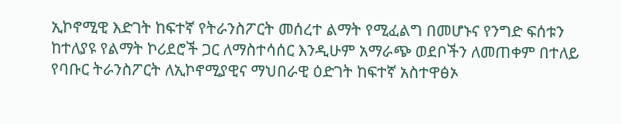ኢኮኖሚዊ እድገት ከፍተኛ የትራንስፖርት መሰረተ ልማት የሚፈልግ በመሆኑና የንግድ ፍሰቱን ከተለያዩ የልማት ኮሪደሮች ጋር ለማስተሳሰር እንዲሁም አማራጭ ወደቦችን ለመጠቀም በተለይ የባቡር ትራንስፖርት ለኢኮኖሚያዊና ማህበራዊ ዕድገት ከፍተኛ አስተዋፅኦ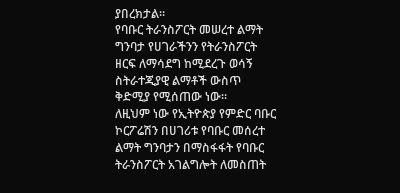ያበረክታል፡፡
የባቡር ትራንስፖርት መሠረተ ልማት ግንባታ የሀገራችንን የትራንስፖርት ዘርፍ ለማሳደግ ከሚደረጉ ወሳኝ ስትራተጂያዊ ልማቶች ውስጥ ቅድሚያ የሚሰጠው ነው፡፡
ለዚህም ነው የኢትዮጵያ የምድር ባቡር ኮርፖሬሽን በሀገሪቱ የባቡር መሰረተ ልማት ግንባታን በማስፋፋት የባቡር ትራንስፖርት አገልግሎት ለመስጠት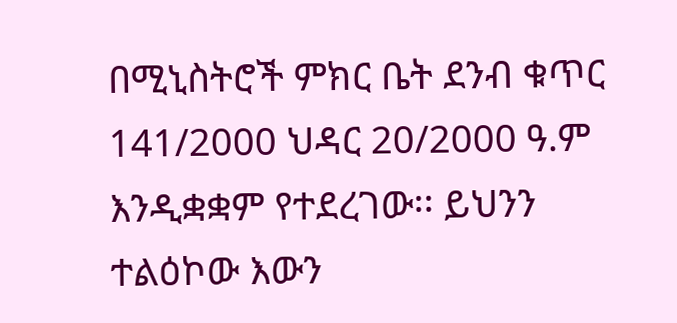በሚኒስትሮች ምክር ቤት ደንብ ቁጥር 141/2000 ህዳር 20/2000 ዓ.ም እንዲቋቋም የተደረገው፡፡ ይህንን ተልዕኮው እውን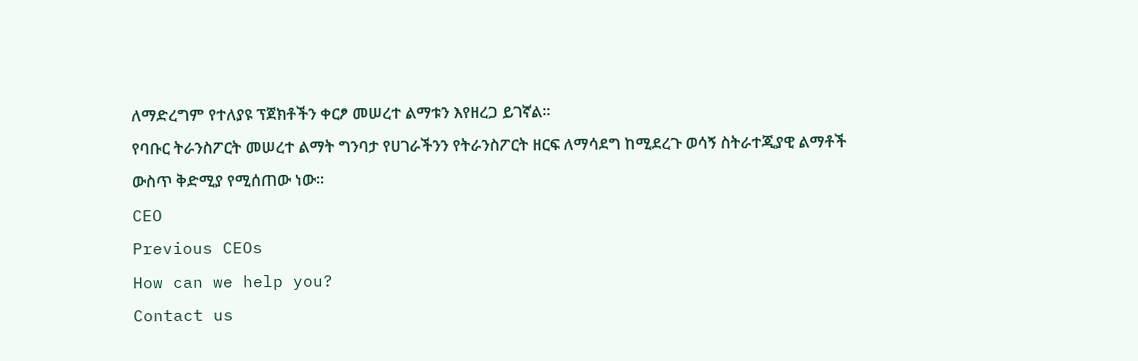ለማድረግም የተለያዩ ፕጀክቶችን ቀርፆ መሠረተ ልማቱን እየዘረጋ ይገኛል፡፡
የባቡር ትራንስፖርት መሠረተ ልማት ግንባታ የሀገራችንን የትራንስፖርት ዘርፍ ለማሳደግ ከሚደረጉ ወሳኝ ስትራተጂያዊ ልማቶች ውስጥ ቅድሚያ የሚሰጠው ነው፡፡
CEO
Previous CEOs
How can we help you?
Contact us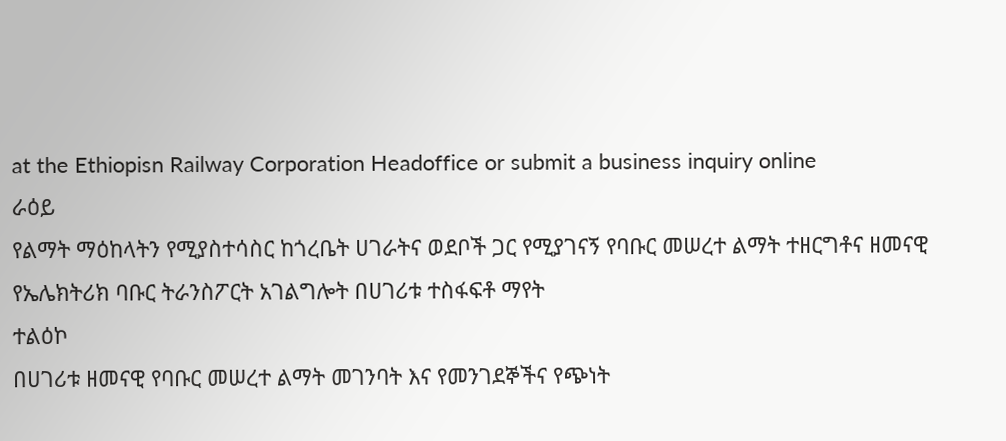at the Ethiopisn Railway Corporation Headoffice or submit a business inquiry online
ራዕይ
የልማት ማዕከላትን የሚያስተሳስር ከጎረቤት ሀገራትና ወደቦች ጋር የሚያገናኝ የባቡር መሠረተ ልማት ተዘርግቶና ዘመናዊ የኤሌክትሪክ ባቡር ትራንስፖርት አገልግሎት በሀገሪቱ ተስፋፍቶ ማየት
ተልዕኮ
በሀገሪቱ ዘመናዊ የባቡር መሠረተ ልማት መገንባት እና የመንገደኞችና የጭነት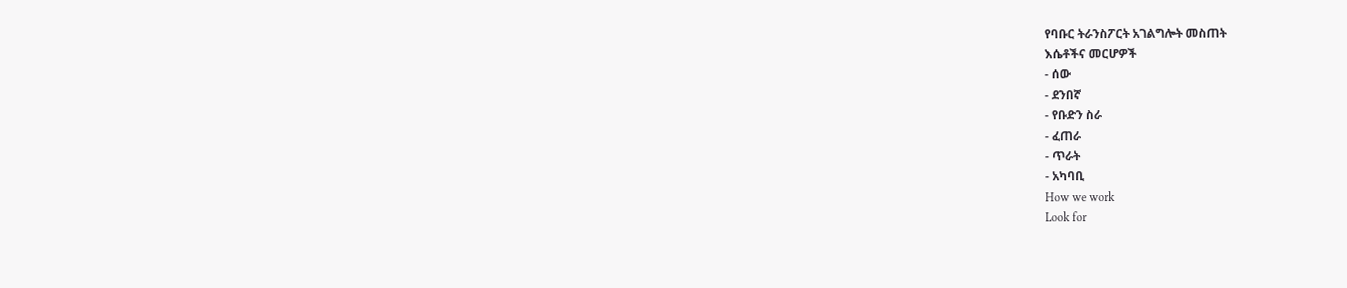የባቡር ትራንስፖርት አገልግሎት መስጠት
እሴቶችና መርሆዎች
- ሰው
- ደንበኛ
- የቡድን ስራ
- ፈጠራ
- ጥራት
- አካባቢ
How we work
Look for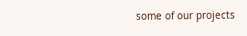some of our projects